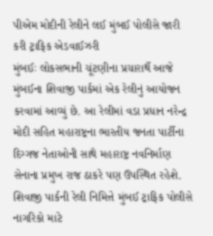પીએમ મોદીની રેલીને લઈ મુંબઈ પોલીસે જારી કરી ટ્રાફિક એડવાઈઝરી
મુંબઈઃ લોકસભાની ચૂંટણીના પ્રચારાર્થે આજે મુંબઈના શિવાજી પાર્કમાં એક રેલીનું આયોજન કરવામાં આવ્યું છે. આ રેલીમાં વડા પ્રધાન નરેન્દ્ર મોદી સહિત મહારાષ્ટ્રના ભારતીય જનતા પાર્ટીના દિગ્ગજ નેતાઓની સાથે મહારાષ્ટ્ર નવનિર્માણ સેનાના પ્રમુખ રાજ ઠાકરે પણ ઉપસ્થિત રહેશે. શિવાજી પાર્કની રેલી નિમિત્તે મુંબઈ ટ્રાફિક પોલીસે નાગરિકો માટે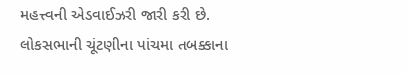મહત્ત્વની એડવાઈઝરી જારી કરી છે.
લોકસભાની ચૂંટણીના પાંચમા તબક્કાના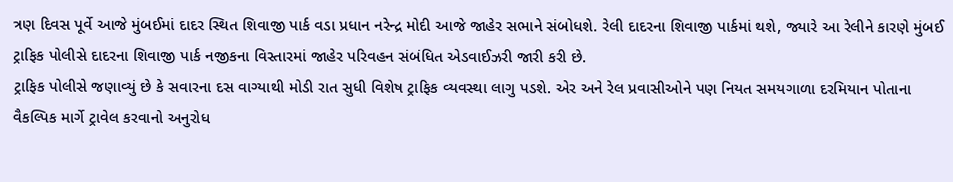ત્રણ દિવસ પૂર્વે આજે મુંબઈમાં દાદર સ્થિત શિવાજી પાર્ક વડા પ્રધાન નરેન્દ્ર મોદી આજે જાહેર સભાને સંબોધશે. રેલી દાદરના શિવાજી પાર્કમાં થશે, જ્યારે આ રેલીને કારણે મુંબઈ ટ્રાફિક પોલીસે દાદરના શિવાજી પાર્ક નજીકના વિસ્તારમાં જાહેર પરિવહન સંબંધિત એડવાઈઝરી જારી કરી છે.
ટ્રાફિક પોલીસે જણાવ્યું છે કે સવારના દસ વાગ્યાથી મોડી રાત સુધી વિશેષ ટ્રાફિક વ્યવસ્થા લાગુ પડશે. એર અને રેલ પ્રવાસીઓને પણ નિયત સમયગાળા દરમિયાન પોતાના વૈકલ્પિક માર્ગે ટ્રાવેલ કરવાનો અનુરોધ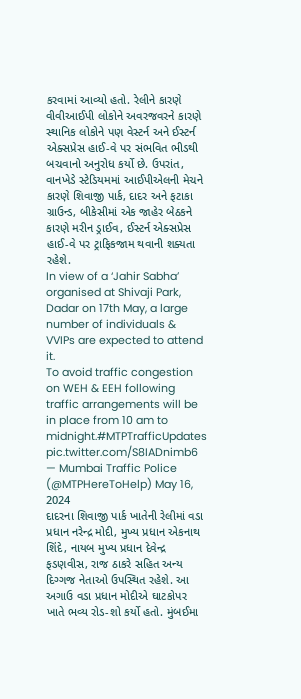કરવામાં આવ્યો હતો. રેલીને કારણે વીવીઆઈપી લોકોને અવરજવરને કારણે સ્થાનિક લોકોને પણ વેસ્ટર્ન અને ઈસ્ટર્ન એક્સપ્રેસ હાઈ-વે પર સંભવિત ભીડથી બચવાનો અનુરોધ કર્યો છે. ઉપરાંત, વાનખેડે સ્ટેડિયમમાં આઈપીએલની મેચને કારણે શિવાજી પાર્ક, દાદર અને ફટાકા ગ્રાઉન્ડ, બીકેસીમાં એક જાહેર બેઠકને કારણે મરીન ડ્રાઈવ, ઈસ્ટર્ન એક્સપ્રેસ હાઈ-વે પર ટ્રાફિકજામ થવાની શક્યતા રહેશે.
In view of a ‘Jahir Sabha’ organised at Shivaji Park, Dadar on 17th May, a large number of individuals & VVIPs are expected to attend it.
To avoid traffic congestion on WEH & EEH following traffic arrangements will be in place from 10 am to midnight.#MTPTrafficUpdates pic.twitter.com/S8IADnimb6
— Mumbai Traffic Police (@MTPHereToHelp) May 16, 2024
દાદરના શિવાજી પાર્ક ખાતેની રેલીમાં વડા પ્રધાન નરેન્દ્ર મોદી, મુખ્ય પ્રધાન એકનાથ શિંદે, નાયબ મુખ્ય પ્રધાન દેવેન્દ્ર ફડણવીસ, રાજ ઠાકરે સહિત અન્ય દિગ્ગજ નેતાઓ ઉપસ્થિત રહેશે. આ અગાઉ વડા પ્રધાન મોદીએ ઘાટકોપર ખાતે ભવ્ય રોડ-શો કર્યો હતો. મુંબઈમા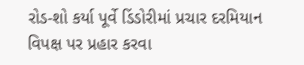રોડ-શો કર્યા પૂર્વે ડિંડોરીમાં પ્રચાર દરમિયાન વિપક્ષ પર પ્રહાર કરવા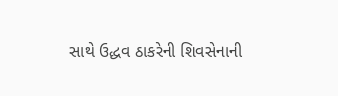સાથે ઉદ્ધવ ઠાકરેની શિવસેનાની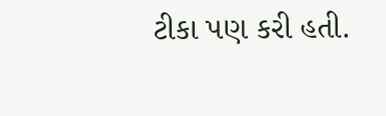ટીકા પણ કરી હતી.